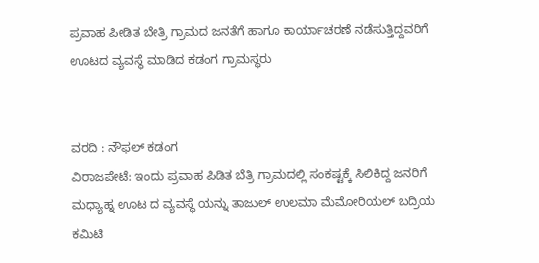ಪ್ರವಾಹ ಪೀಡಿತ ಬೇತ್ರಿ ಗ್ರಾಮದ ಜನತೆಗೆ ಹಾಗೂ ಕಾರ್ಯಾಚರಣೆ ನಡೆಸುತ್ತಿದ್ದವರಿಗೆ ಊಟದ ವ್ಯವಸ್ಥೆ ಮಾಡಿದ ಕಡಂಗ ಗ್ರಾಮಸ್ಥರು


ವರದಿ : ನೌಫಲ್ ಕಡಂಗ
ವಿರಾಜಪೇಟೆ: ಇಂದು ಪ್ರವಾಹ ಪಿಡಿತ ಬೆತ್ರಿ ಗ್ರಾಮದಲ್ಲಿ ಸಂಕಷ್ಟಕ್ಕೆ ಸಿಲಿಕಿದ್ದ ಜನರಿಗೆ ಮಧ್ಯಾಹ್ನ ಊಟ ದ ವ್ಯವಸ್ಥೆ ಯನ್ನು ತಾಜುಲ್ ಉಲಮಾ ಮೆಮೋರಿಯಲ್ ಬದ್ರಿಯ ಕಮಿಟಿ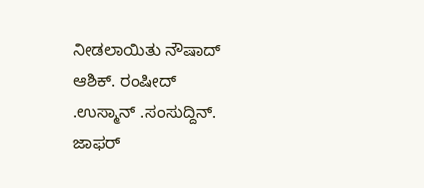ನೀಡಲಾಯಿತು ನೌಷಾದ್ ಆಶಿಕ್. ರಂಷೀದ್ .ಉಸ್ಮಾನ್ .ಸಂಸುದ್ದಿನ್. ಜಾಫರ್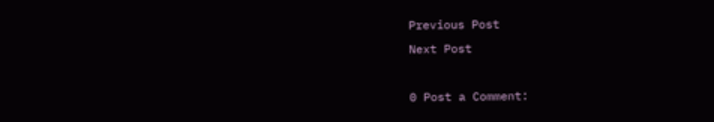Previous Post
Next Post

0 Post a Comment: